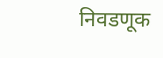निवडणूक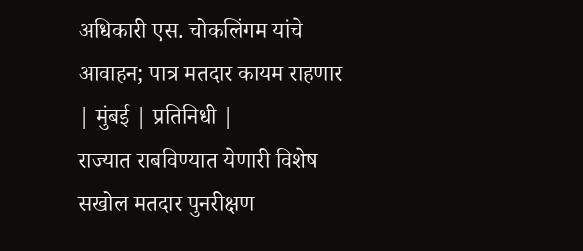अधिकारी एस. चोकलिंगम यांचे आवाहन; पात्र मतदार कायम राहणार
| मुंबई | प्रतिनिधी |
राज्यात राबविण्यात येणारी विशेष सखोल मतदार पुनरीक्षण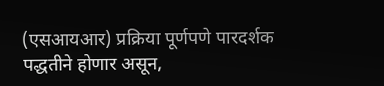(एसआयआर) प्रक्रिया पूर्णपणे पारदर्शक पद्धतीने होणार असून,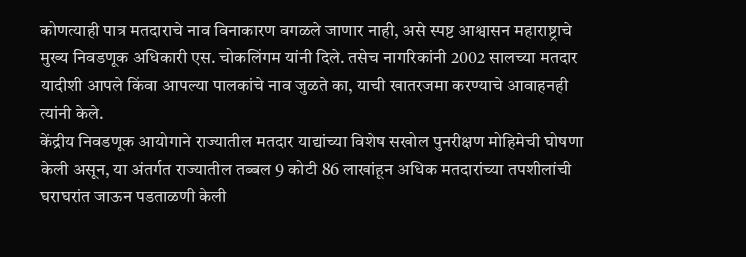कोणत्याही पात्र मतदाराचे नाव विनाकारण वगळले जाणार नाही, असे स्पष्ट आश्वासन महाराष्ट्राचे मुख्य निवडणूक अधिकारी एस. चोकलिंगम यांनी दिले. तसेच नागरिकांनी 2002 सालच्या मतदार यादीशी आपले किंवा आपल्या पालकांचे नाव जुळते का, याची खातरजमा करण्याचे आवाहनही त्यांनी केले.
केंद्रीय निवडणूक आयोगाने राज्यातील मतदार याद्यांच्या विशेष सखोल पुनरीक्षण मोहिमेची घोषणा केली असून, या अंतर्गत राज्यातील तब्बल 9 कोटी 86 लाखांहून अधिक मतदारांच्या तपशीलांची घराघरांत जाऊन पडताळणी केली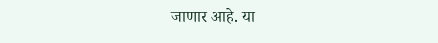जाणार आहे. या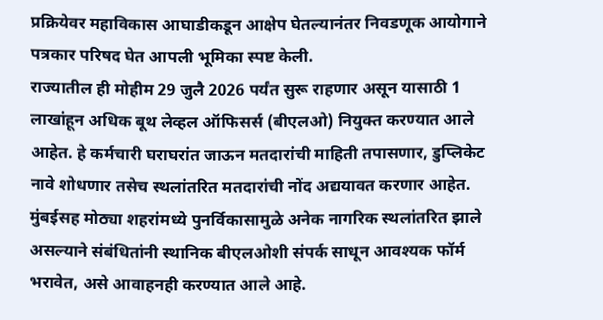प्रक्रियेवर महाविकास आघाडीकडून आक्षेप घेतल्यानंतर निवडणूक आयोगाने पत्रकार परिषद घेत आपली भूमिका स्पष्ट केली.
राज्यातील ही मोहीम 29 जुलै 2026 पर्यंत सुरू राहणार असून यासाठी 1 लाखांहून अधिक बूथ लेव्हल ऑफिसर्स (बीएलओ) नियुक्त करण्यात आले आहेत. हे कर्मचारी घराघरांत जाऊन मतदारांची माहिती तपासणार, डुप्लिकेट नावे शोधणार तसेच स्थलांतरित मतदारांची नोंद अद्ययावत करणार आहेत.
मुंबईसह मोठ्या शहरांमध्ये पुनर्विकासामुळे अनेक नागरिक स्थलांतरित झाले असल्याने संबंधितांनी स्थानिक बीएलओशी संपर्क साधून आवश्यक फॉर्म भरावेत, असे आवाहनही करण्यात आले आहे.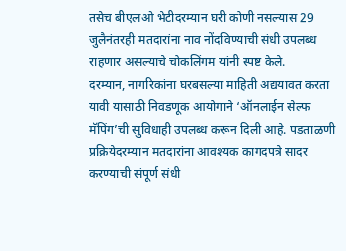तसेच बीएलओ भेटीदरम्यान घरी कोणी नसल्यास 29 जुलैनंतरही मतदारांना नाव नोंदविण्याची संधी उपलब्ध राहणार असल्याचे चोकलिंगम यांनी स्पष्ट केले.
दरम्यान, नागरिकांना घरबसल्या माहिती अद्ययावत करता यावी यासाठी निवडणूक आयोगाने ‘ऑनलाईन सेल्फ मॅपिंग’ची सुविधाही उपलब्ध करून दिली आहे. पडताळणी प्रक्रियेदरम्यान मतदारांना आवश्यक कागदपत्रे सादर करण्याची संपूर्ण संधी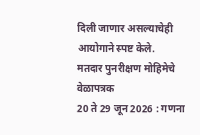दिली जाणार असल्याचेही आयोगाने स्पष्ट केले.
मतदार पुनरीक्षण मोहिमेचे वेळापत्रक
20 ते 29 जून 2026 : गणना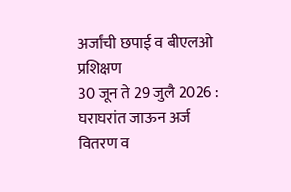अर्जांची छपाई व बीएलओ प्रशिक्षण
30 जून ते 29 जुलै 2026 : घराघरांत जाऊन अर्ज वितरण व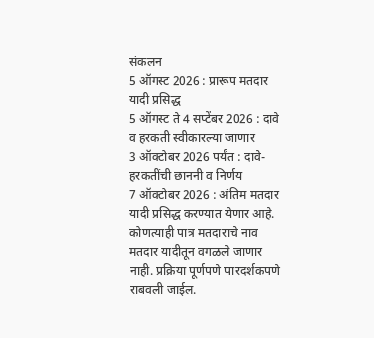संकलन
5 ऑगस्ट 2026 : प्रारूप मतदार यादी प्रसिद्ध
5 ऑगस्ट ते 4 सप्टेंबर 2026 : दावे व हरकती स्वीकारल्या जाणार
3 ऑक्टोबर 2026 पर्यंत : दावे-हरकतींची छाननी व निर्णय
7 ऑक्टोबर 2026 : अंतिम मतदार यादी प्रसिद्ध करण्यात येणार आहे.
कोणत्याही पात्र मतदाराचे नाव मतदार यादीतून वगळले जाणार नाही. प्रक्रिया पूर्णपणे पारदर्शकपणे राबवली जाईल.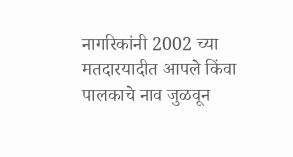नागरिकांनी 2002 च्या मतदारयादीत आपले किंवा पालकाचे नाव जुळवून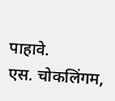पाहावे.
एस. चोकलिंगम,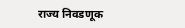राज्य निवडणूक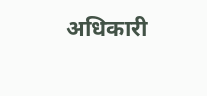अधिकारी